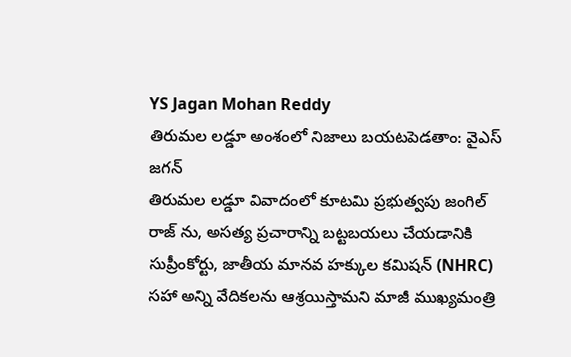YS Jagan Mohan Reddy
తిరుమల లడ్డూ అంశంలో నిజాలు బయటపెడతాం: వైఎస్ జగన్
తిరుమల లడ్డూ వివాదంలో కూటమి ప్రభుత్వపు జంగిల్ రాజ్ ను, అసత్య ప్రచారాన్ని బట్టబయలు చేయడానికి సుప్రీంకోర్టు, జాతీయ మానవ హక్కుల కమిషన్ (NHRC) సహా అన్ని వేదికలను ఆశ్రయిస్తామని మాజీ ముఖ్యమంత్రి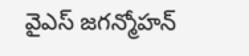వైఎస్ జగన్మోహన్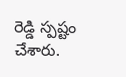రెడ్డి స్పష్టం చేశారు.